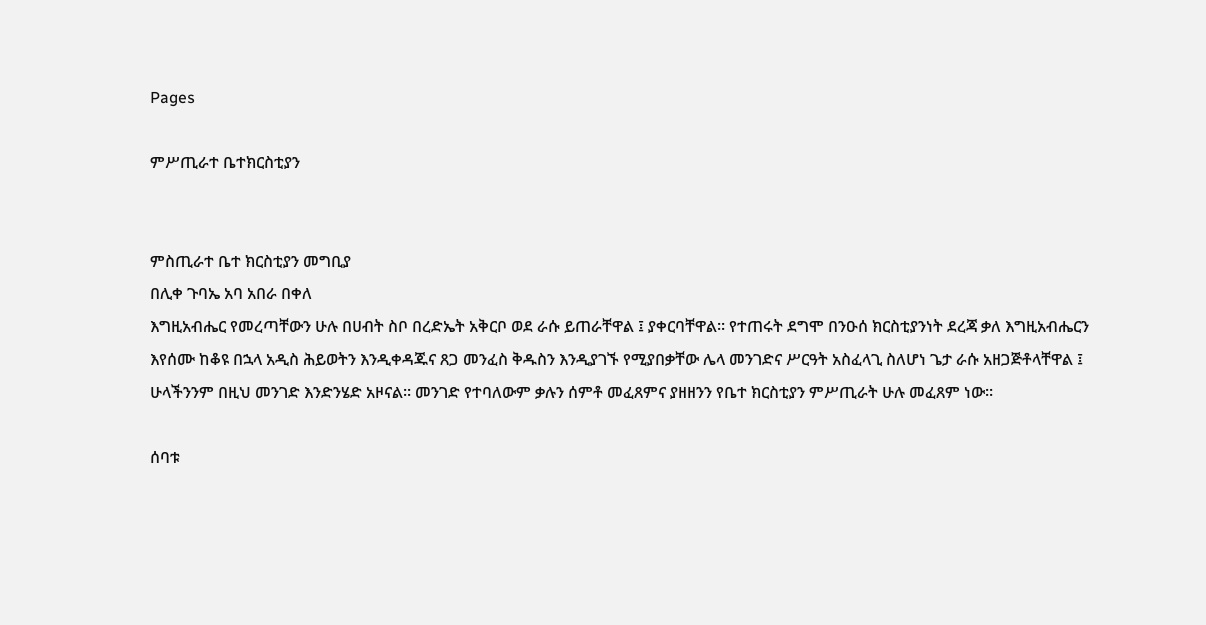Pages

ምሥጢራተ ቤተክርስቲያን


ምስጢራተ ቤተ ክርስቲያን መግቢያ
በሊቀ ጉባኤ አባ አበራ በቀለ
እግዚአብሔር የመረጣቸውን ሁሉ በሀብት ስቦ በረድኤት አቅርቦ ወደ ራሱ ይጠራቸዋል ፤ ያቀርባቸዋል፡፡ የተጠሩት ደግሞ በንዑሰ ክርስቲያንነት ደረጃ ቃለ እግዚአብሔርን እየሰሙ ከቆዩ በኋላ አዲስ ሕይወትን እንዲቀዳጁና ጸጋ መንፈስ ቅዱስን እንዲያገኙ የሚያበቃቸው ሌላ መንገድና ሥርዓት አስፈላጊ ስለሆነ ጌታ ራሱ አዘጋጅቶላቸዋል ፤ ሁላችንንም በዚህ መንገድ እንድንሄድ አዞናል፡፡ መንገድ የተባለውም ቃሉን ሰምቶ መፈጸምና ያዘዘንን የቤተ ክርስቲያን ምሥጢራት ሁሉ መፈጸም ነው፡፡

ሰባቱ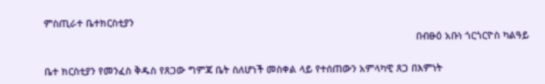ምስጢራተ ቤተክርስቲያን
                                                                                                                            በብፁዕ አቡነ ጎርጎርዮስ ካልዓይ

ቤተ ክርስቲያን የመንፈስ ቅዱስ የጸጋው ግምጃ ቤት ስለሆነች መስቀል ላይ የተሰጠውን አምላካዊ ጸጋ በእምነት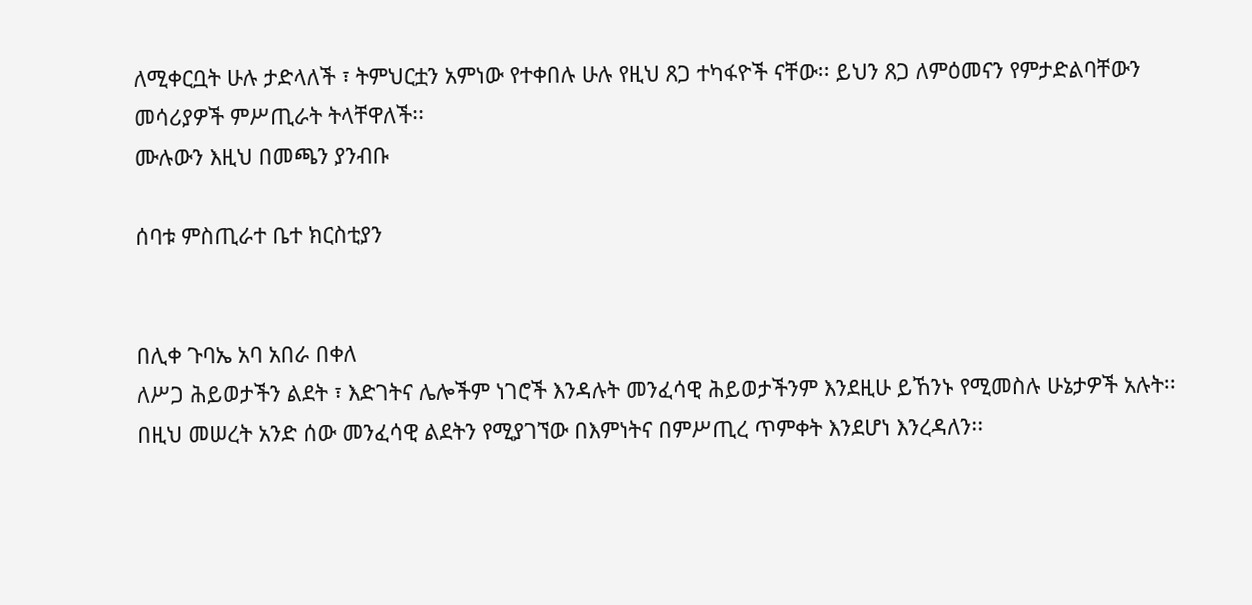ለሚቀርቧት ሁሉ ታድላለች ፣ ትምህርቷን አምነው የተቀበሉ ሁሉ የዚህ ጸጋ ተካፋዮች ናቸው፡፡ ይህን ጸጋ ለምዕመናን የምታድልባቸውን መሳሪያዎች ምሥጢራት ትላቸዋለች፡፡
ሙሉውን እዚህ በመጫን ያንብቡ

ሰባቱ ምስጢራተ ቤተ ክርስቲያን


በሊቀ ጉባኤ አባ አበራ በቀለ
ለሥጋ ሕይወታችን ልደት ፣ እድገትና ሌሎችም ነገሮች እንዳሉት መንፈሳዊ ሕይወታችንም እንደዚሁ ይኸንኑ የሚመስሉ ሁኔታዎች አሉት፡፡ በዚህ መሠረት አንድ ሰው መንፈሳዊ ልደትን የሚያገኘው በእምነትና በምሥጢረ ጥምቀት እንደሆነ እንረዳለን፡፡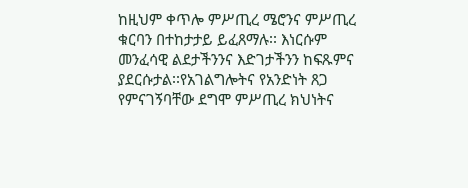ከዚህም ቀጥሎ ምሥጢረ ሜሮንና ምሥጢረ ቁርባን በተከታታይ ይፈጸማሉ፡፡ እነርሱም መንፈሳዊ ልደታችንንና እድገታችንን ከፍጹምና ያደርሱታል፡፡የአገልግሎትና የአንድነት ጸጋ የምናገኝባቸው ደግሞ ምሥጢረ ክህነትና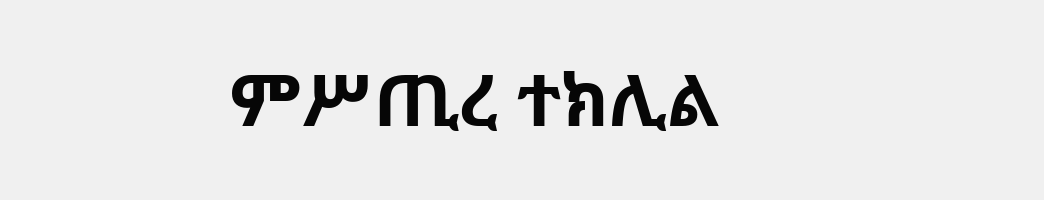ምሥጢረ ተክሊል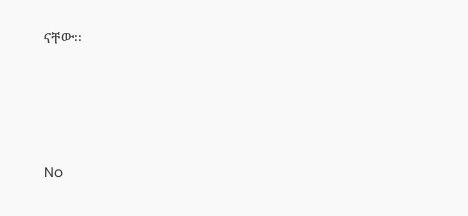ናቸው፡፡







No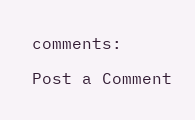comments:

Post a Comment